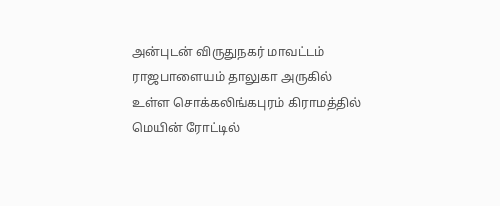அன்புடன் விருதுநகர் மாவட்டம் ராஜபாளையம் தாலுகா அருகில் உள்ள சொக்கலிங்கபுரம் கிராமத்தில் மெயின் ரோட்டில்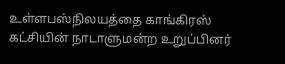உள்ளபஸ்நிலயத்தை காங்கிரஸ் கட்சியின் நாடாளுமன்ற உறுப்பினர்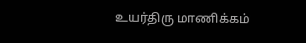உயர்திரு மாணிக்கம்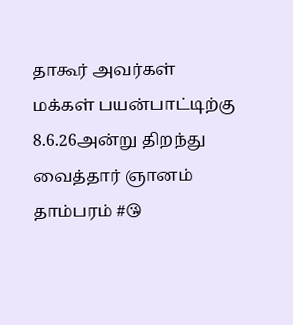தாகூர் அவர்கள் மக்கள் பயன்பாட்டிற்கு 8.6.26அன்று திறந்து வைத்தார் ஞானம் தாம்பரம் #😘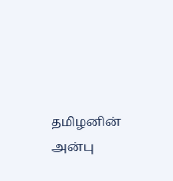தமிழனின் அன்பு